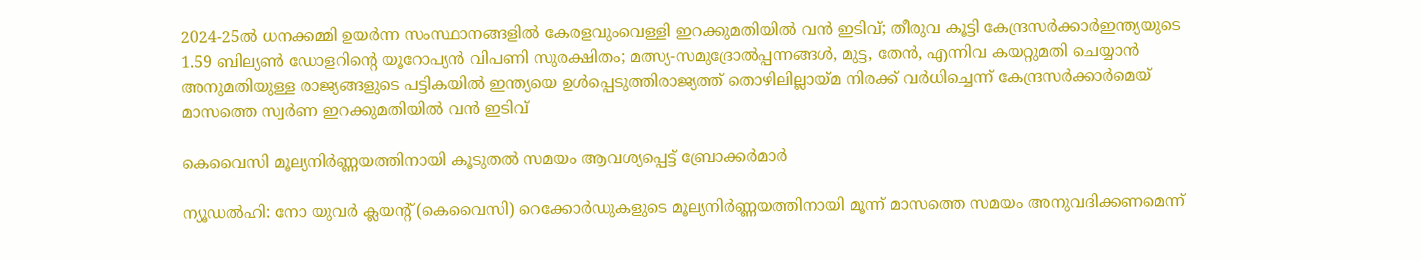2024-25ൽ ധനക്കമ്മി ഉയർന്ന സംസ്ഥാനങ്ങളിൽ കേരളവുംവെള്ളി ഇറക്കുമതിയില്‍ വന്‍ ഇടിവ്; തീരുവ കൂട്ടി കേന്ദ്രസർക്കാർഇന്ത്യയുടെ 1.59 ബില്യൺ ഡോളറിന്റെ യൂറോപ്യൻ വിപണി സുരക്ഷിതം; മത്സ്യ-സമുദ്രോല്‍പ്പന്നങ്ങള്‍, മുട്ട, തേന്‍, എന്നിവ കയറ്റുമതി ചെയ്യാന്‍ അനുമതിയുള്ള രാജ്യങ്ങളുടെ പട്ടികയില്‍ ഇന്ത്യയെ ഉള്‍പ്പെടുത്തിരാജ്യത്ത് തൊഴിലില്ലായ്മ നിരക്ക് വർധിച്ചെന്ന് കേന്ദ്രസർക്കാർമെയ് മാസത്തെ സ്വർണ ഇറക്കുമതിയില്‍ വന്‍ ഇടിവ്

കെവൈസി മൂല്യനിര്‍ണ്ണയത്തിനായി കൂടുതല്‍ സമയം ആവശ്യപ്പെട്ട് ബ്രോക്കര്‍മാര്‍

ന്യൂഡല്‍ഹി: നോ യുവര്‍ ക്ലയന്റ് (കെവൈസി) റെക്കോര്‍ഡുകളുടെ മൂല്യനിര്‍ണ്ണയത്തിനായി മൂന്ന് മാസത്തെ സമയം അനുവദിക്കണമെന്ന്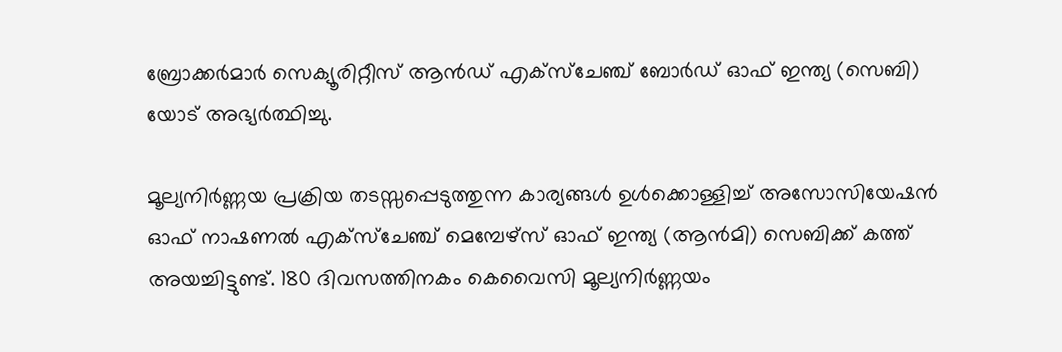ബ്രോക്കര്‍മാര്‍ സെക്യൂരിറ്റീസ് ആന്‍ഡ് എക്‌സ്‌ചേഞ്ച് ബോര്‍ഡ് ഓഫ് ഇന്ത്യ (സെബി) യോട് അഭ്യര്‍ത്ഥിച്ചു.

മൂല്യനിര്‍ണ്ണയ പ്രക്രിയ തടസ്സപ്പെടുത്തുന്ന കാര്യങ്ങള്‍ ഉള്‍ക്കൊള്ളിച്ച് അസോസിയേഷന്‍ ഓഫ് നാഷണല്‍ എക്‌സ്‌ചേഞ്ച് മെമ്പേഴ്‌സ് ഓഫ് ഇന്ത്യ (ആന്‍മി) സെബിക്ക് കത്ത് അയച്ചിട്ടുണ്ട്. 180 ദിവസത്തിനകം കെവൈസി മൂല്യനിര്‍ണ്ണയം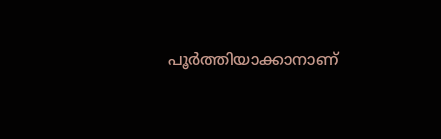പൂര്‍ത്തിയാക്കാനാണ്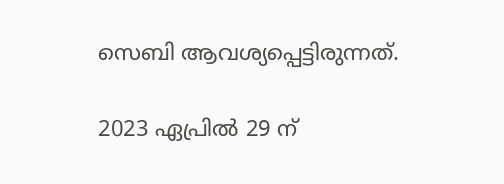സെബി ആവശ്യപ്പെട്ടിരുന്നത്.

2023 ഏപ്രില്‍ 29 ന്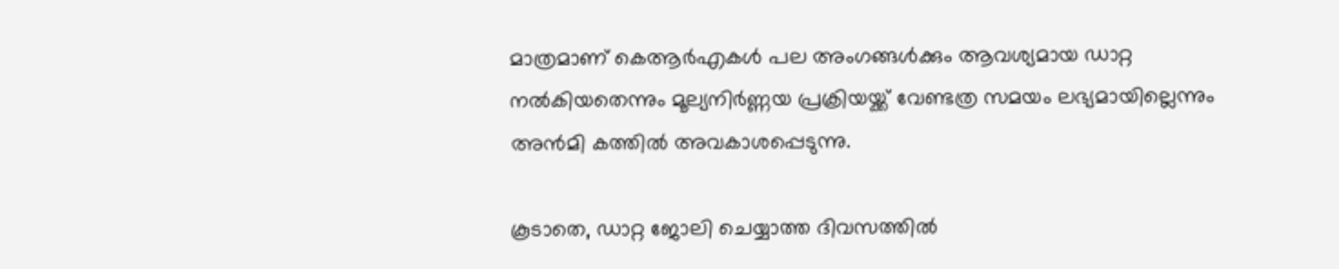മാത്രമാണ് കെആര്‍എകള്‍ പല അംഗങ്ങള്‍ക്കും ആവശ്യമായ ഡാറ്റ നല്‍കിയതെന്നും മൂല്യനിര്‍ണ്ണയ പ്രക്രിയയ്ക്ക് വേണ്ടത്ര സമയം ലഭ്യമായില്ലെന്നും അന്‍മി കത്തില്‍ അവകാശപ്പെടുന്നു.

കൂടാതെ, ഡാറ്റ ജോലി ചെയ്യാത്ത ദിവസത്തില്‍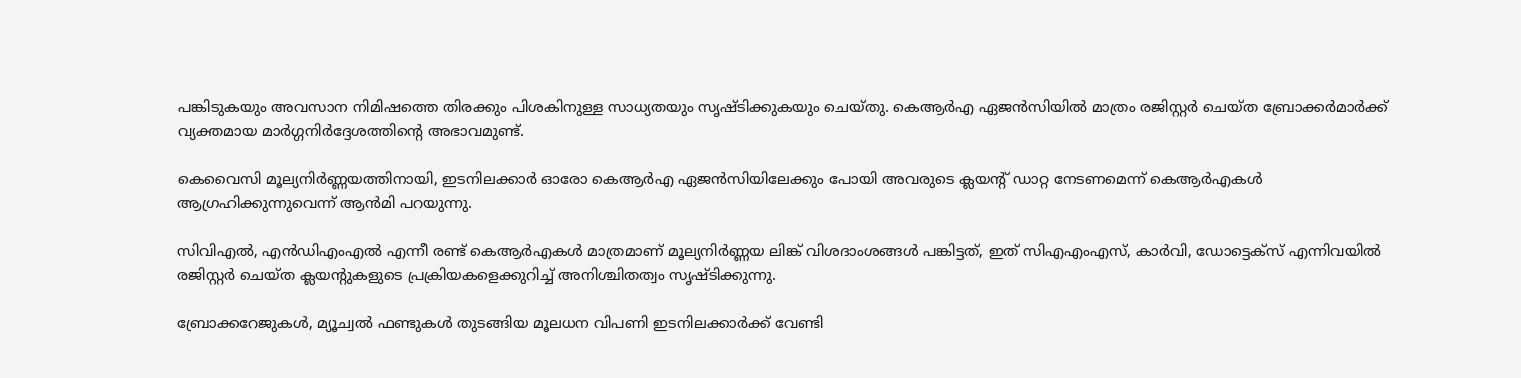പങ്കിടുകയും അവസാന നിമിഷത്തെ തിരക്കും പിശകിനുള്ള സാധ്യതയും സൃഷ്ടിക്കുകയും ചെയ്തു. കെആര്‍എ ഏജന്‍സിയില്‍ മാത്രം രജിസ്റ്റര്‍ ചെയ്ത ബ്രോക്കര്‍മാര്‍ക്ക് വ്യക്തമായ മാര്‍ഗ്ഗനിര്‍ദ്ദേശത്തിന്റെ അഭാവമുണ്ട്.

കെവൈസി മൂല്യനിര്‍ണ്ണയത്തിനായി, ഇടനിലക്കാര്‍ ഓരോ കെആര്‍എ ഏജന്‍സിയിലേക്കും പോയി അവരുടെ ക്ലയന്റ് ഡാറ്റ നേടണമെന്ന് കെആര്‍എകള്‍ ആഗ്രഹിക്കുന്നുവെന്ന് ആന്‍മി പറയുന്നു.

സിവിഎല്‍, എന്‍ഡിഎംഎല്‍ എന്നീ രണ്ട് കെആര്‍എകള്‍ മാത്രമാണ് മൂല്യനിര്‍ണ്ണയ ലിങ്ക് വിശദാംശങ്ങള്‍ പങ്കിട്ടത്, ഇത് സിഎഎംഎസ്, കാര്‍വി, ഡോട്ടെക്‌സ് എന്നിവയില്‍ രജിസ്റ്റര്‍ ചെയ്ത ക്ലയന്റുകളുടെ പ്രക്രിയകളെക്കുറിച്ച് അനിശ്ചിതത്വം സൃഷ്ടിക്കുന്നു.

ബ്രോക്കറേജുകള്‍, മ്യൂച്വല്‍ ഫണ്ടുകള്‍ തുടങ്ങിയ മൂലധന വിപണി ഇടനിലക്കാര്‍ക്ക് വേണ്ടി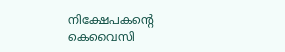നിക്ഷേപകന്റെ കെവൈസി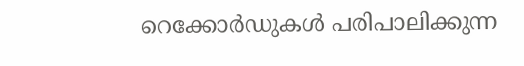റെക്കോര്‍ഡുകള്‍ പരിപാലിക്കുന്ന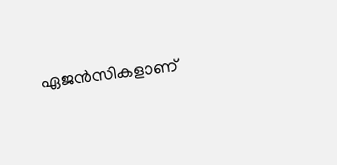ഏജന്‍സികളാണ്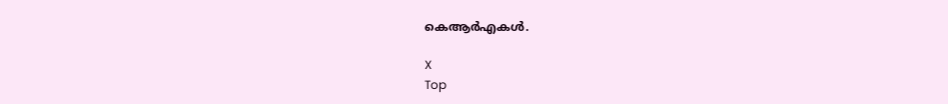കെആര്‍എകള്‍.

X
Top